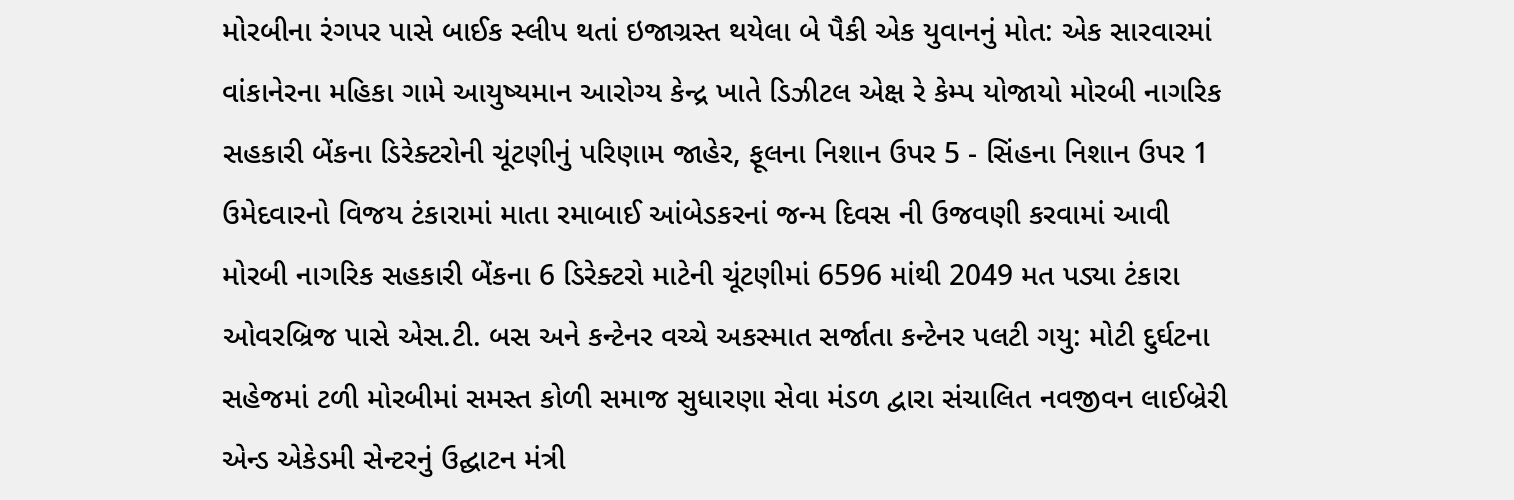મોરબીના રંગપર પાસે બાઈક સ્લીપ થતાં ઇજાગ્રસ્ત થયેલા બે પૈકી એક યુવાનનું મોત: એક સારવારમાં વાંકાનેરના મહિકા ગામે આયુષ્યમાન આરોગ્ય કેન્દ્ર ખાતે ડિઝીટલ એક્ષ રે કેમ્પ યોજાયો મોરબી નાગરિક સહકારી બેંકના ડિરેક્ટરોની ચૂંટણીનું પરિણામ જાહેર, ફૂલના નિશાન ઉપર 5 - સિંહના નિશાન ઉપર 1 ઉમેદવારનો વિજય ટંકારામાં માતા રમાબાઈ આંબેડકરનાં જન્મ દિવસ ની ઉજવણી કરવામાં આવી મોરબી નાગરિક સહકારી બેંકના 6 ડિરેક્ટરો માટેની ચૂંટણીમાં 6596 માંથી 2049 મત પડ્યા ટંકારા ઓવરબ્રિજ પાસે એસ.ટી. બસ અને કન્ટેનર વચ્ચે અકસ્માત સર્જાતા કન્ટેનર પલટી ગયુ: મોટી દુર્ઘટના સહેજમાં ટળી મોરબીમાં સમસ્ત કોળી સમાજ સુધારણા સેવા મંડળ દ્વારા સંચાલિત નવજીવન લાઈબ્રેરી એન્ડ એકેડમી સેન્ટરનું ઉદ્ઘાટન મંત્રી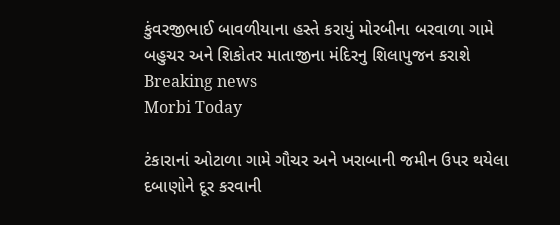કુંવરજીભાઈ બાવળીયાના હસ્તે કરાયું મોરબીના બરવાળા ગામે બહુચર અને શિકોતર માતાજીના મંદિરનુ શિલાપુજન કરાશે
Breaking news
Morbi Today

ટંકારાનાં ઓટાળા ગામે ગૌચર અને ખરાબાની જમીન ઉપર થયેલા દબાણોને દૂર કરવાની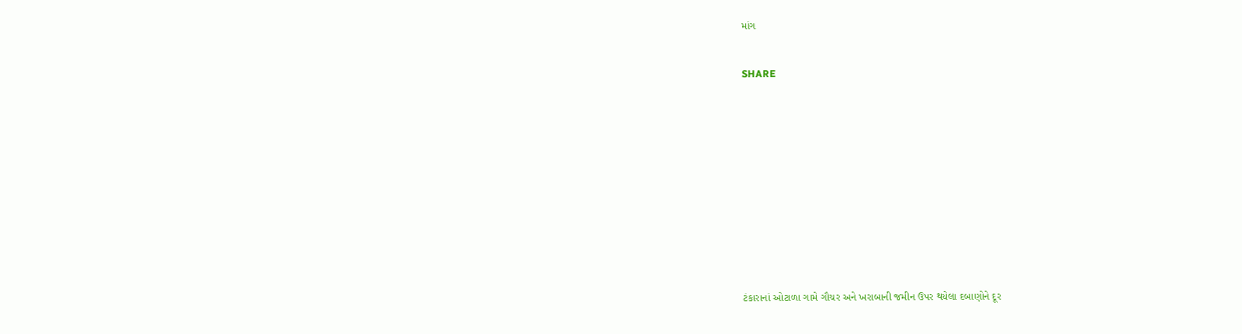માંગ


SHARE













ટંકારાનાં ઓટાળા ગામે ગૌચર અને ખરાબાની જમીન ઉપર થયેલા દબાણોને દૂર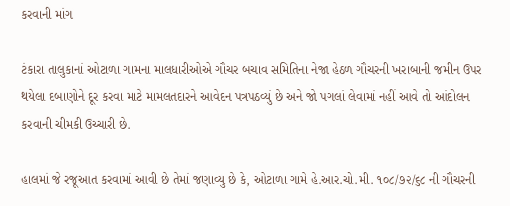કરવાની માંગ

ટંકારા તાલુકાનાં ઓટાળા ગામના માલધારીઓએ ગૌચર બચાવ સમિતિના નેજા હેઠળ ગૌચરની ખરાબાની જમીન ઉપર થયેલા દબાણોને દૂર કરવા માટે મામલતદારને આવેદન પત્રપઠવ્યું છે અને જો પગલાં લેવામાં નહીં આવે તો આંદોલન કરવાની ચીમકી ઉચ્ચારી છે.

હાલમાં જે રજૂઆત કરવામાં આવી છે તેમાં જણાવ્યુ છે કે, ઓટાળા ગામે હે.આર.ચો.મી. ૧૦૮/૭૨/૬૮ ની ગૌચરની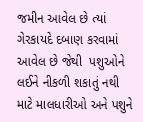જમીન આવેલ છે ત્યાં ગેરકાયદે દબાણ કરવામાં આવેલ છે જેથી  પશુઓને લઈને નીકળી શકાતું નથી માટે માલધારીઓ અને પશુને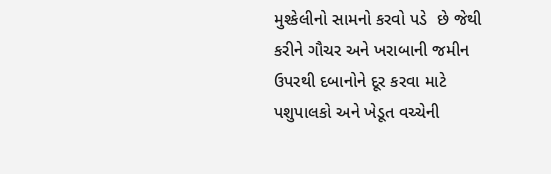મુશ્કેલીનો સામનો કરવો પડે  છે જેથી કરીને ગૌચર અને ખરાબાની જમીન ઉપરથી દબાનોને દૂર કરવા માટે પશુપાલકો અને ખેડૂત વચ્ચેની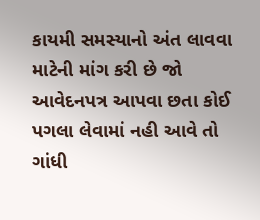કાયમી સમસ્યાનો અંત લાવવા માટેની માંગ કરી છે જો આવેદનપત્ર આપવા છતા કોઈ પગલા લેવામાં નહી આવે તો ગાંધી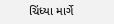ચિંધ્યા માર્ગે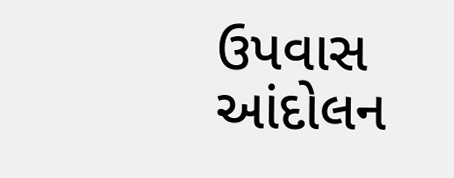ઉપવાસ આંદોલન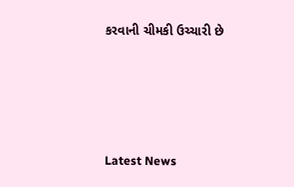કરવાની ચીમકી ઉચ્ચારી છે






Latest News